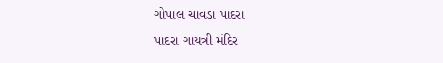ગોપાલ ચાવડા પાદરા
પાદરા ગાયત્રી મંદિર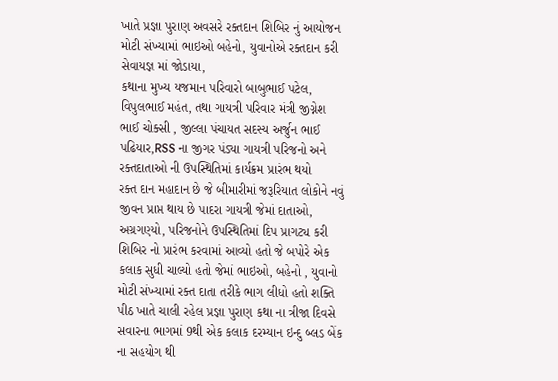ખાતે પ્રજ્ઞા પુરાણ અવસરે રક્તદાન શિબિર નું આયોજન મોટી સંખ્યામાં ભાઇઓ બહેનો, યુવાનોએ રક્તદાન કરી સેવાયજ્ઞ માં જોડાયા,
કથાના મુખ્ય યજમાન પરિવારો બાબુભાઈ પટેલ, વિપુલભાઈ મહંત, તથા ગાયત્રી પરિવાર મંત્રી જીગ્નેશ ભાઈ ચોક્સી , જીલ્લા પંચાયત સદસ્ય અર્જુન ભાઈ પઢિયાર,RSS ના જીગર પંડ્યા ગાયત્રી પરિજનો અને રક્તદાતાઓ ની ઉપસ્થિતિમાં કાર્યક્રમ પ્રારંભ થયો
રક્ત દાન મહાદાન છે જે બીમારીમાં જરૂરિયાત લોકોને નવું જીવન પ્રાપ્ત થાય છે પાદરા ગાયત્રી જેમાં દાતાઓ, અગ્રગણ્યો, પરિજનોને ઉપસ્થિતિમાં દિપ પ્રાગટ્ય કરી શિબિર નો પ્રારંભ કરવામાં આવ્યો હતો જે બપોરે એક કલાક સુધી ચાલ્યો હતો જેમાં ભાઇઓ, બહેનો , યુવાનો મોટી સંખ્યામાં રક્ત દાતા તરીકે ભાગ લીધો હતો શક્તિ પીઠ ખાતે ચાલી રહેલ પ્રજ્ઞા પુરાણ કથા ના ત્રીજા દિવસે સવારના ભાગમાં 9થી એક કલાક દરમ્યાન ઇન્દુ બ્લડ બેંક ના સહયોગ થી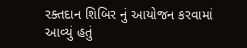રક્તદાન શિબિર નું આયોજન કરવામાં આવ્યું હતું